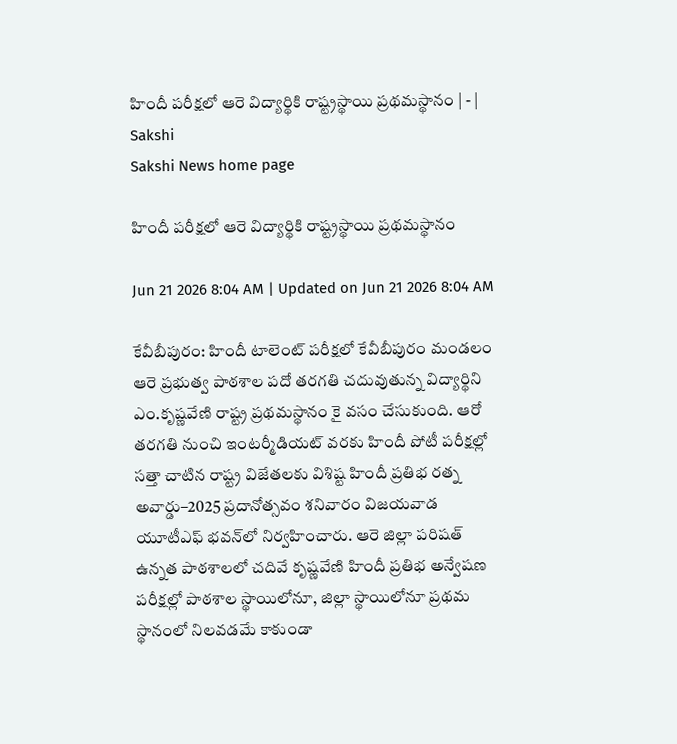హిందీ పరీక్షలో ఆరె విద్యార్థికి రాష్ట్రస్థాయి ప్రథమస్థానం | - | Sakshi
Sakshi News home page

హిందీ పరీక్షలో ఆరె విద్యార్థికి రాష్ట్రస్థాయి ప్రథమస్థానం

Jun 21 2026 8:04 AM | Updated on Jun 21 2026 8:04 AM

కేవీబీపురం: హిందీ టాలెంట్‌ పరీక్షలో కేవీబీపురం మండలం ఆరె ప్రభుత్వ పాఠశాల పదో తరగతి చదువుతున్న విద్యార్థిని ఎం.కృష్ణవేణి రాష్ట్ర ప్రథమస్థానం కై వసం చేసుకుంది. ఆరో తరగతి నుంచి ఇంటర్మీడియట్‌ వరకు హిందీ పోటీ పరీక్షల్లో సత్తా చాటిన రాష్ట్ర విజేతలకు విశిష్ట హిందీ ప్రతిభ రత్న అవార్డు–2025 ప్రదానోత్సవం శనివారం విజయవాడ యూటీఎఫ్‌ భవన్‌లో నిర్వహించారు. ఆరె జిల్లా పరిషత్‌ ఉన్నత పాఠశాలలో చదివే కృష్ణవేణి హిందీ ప్రతిభ అన్వేషణ పరీక్షల్లో పాఠశాల స్థాయిలోనూ, జిల్లా స్థాయిలోనూ ప్రథమ స్థానంలో నిలవడమే కాకుండా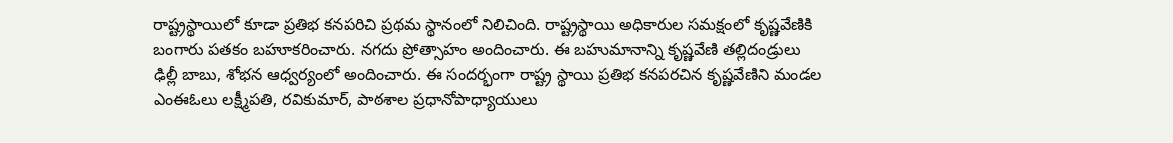రాష్ట్రస్థాయిలో కూడా ప్రతిభ కనపరిచి ప్రథమ స్థానంలో నిలిచింది. రాష్ట్రస్థాయి అధికారుల సమక్షంలో కృష్ణవేణికి బంగారు పతకం బహూకరించారు. నగదు ప్రోత్సాహం అందించారు. ఈ బహుమానాన్ని కృష్ణవేణి తల్లిదండ్రులు ఢిల్లీ బాబు, శోభన ఆధ్వర్యంలో అందించారు. ఈ సందర్భంగా రాష్ట్ర స్థాయి ప్రతిభ కనపరచిన కృష్ణవేణిని మండల ఎంఈఓలు లక్ష్మీపతి, రవికుమార్‌, పాఠశాల ప్రధానోపాధ్యాయులు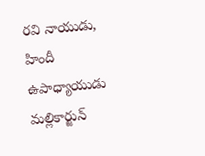రవి నాయుడు, హిందీ ఉపాధ్యాయుడు మల్లికార్జున్‌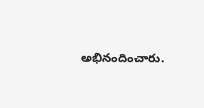అభినందించారు.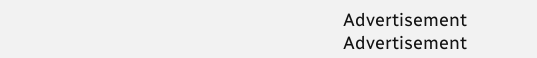Advertisement
Advertisement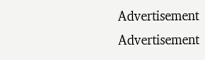Advertisement
Advertisement